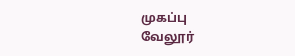முகப்பு
வேலூர்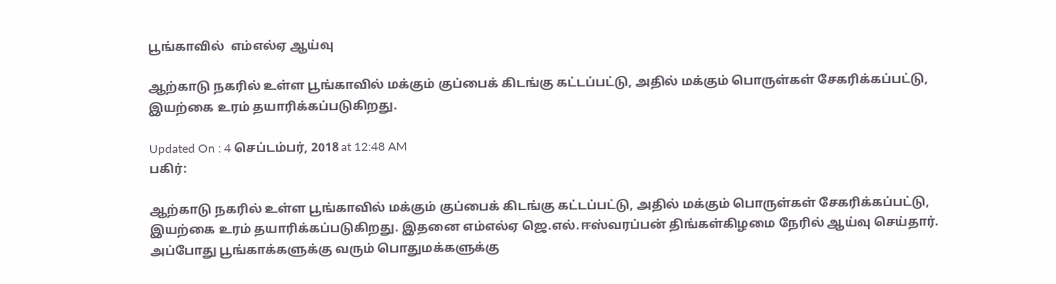பூங்காவில்  எம்எல்ஏ ஆய்வு

ஆற்காடு நகரில் உள்ள பூங்காவில் மக்கும் குப்பைக் கிடங்கு கட்டப்பட்டு, அதில் மக்கும் பொருள்கள் சேகரிக்கப்பட்டு,  இயற்கை உரம் தயாரிக்கப்படுகிறது.

Updated On : 4 செப்டம்பர், 2018 at 12:48 AM
பகிர்:

ஆற்காடு நகரில் உள்ள பூங்காவில் மக்கும் குப்பைக் கிடங்கு கட்டப்பட்டு, அதில் மக்கும் பொருள்கள் சேகரிக்கப்பட்டு,  இயற்கை உரம் தயாரிக்கப்படுகிறது. இதனை எம்எல்ஏ ஜெ.எல்.ஈஸ்வரப்பன் திங்கள்கிழமை நேரில் ஆய்வு செய்தார்.
அப்போது பூங்காக்களுக்கு வரும் பொதுமக்களுக்கு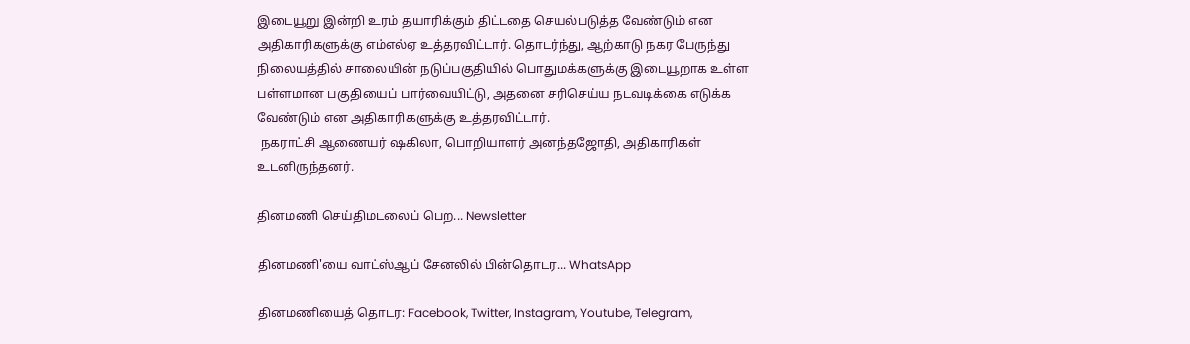இடையூறு இன்றி உரம் தயாரிக்கும் திட்டதை செயல்படுத்த வேண்டும் என அதிகாரிகளுக்கு எம்எல்ஏ உத்தரவிட்டார். தொடர்ந்து, ஆற்காடு நகர பேருந்து நிலையத்தில் சாலையின் நடுப்பகுதியில் பொதுமக்களுக்கு இடையூறாக உள்ள பள்ளமான பகுதியைப் பார்வையிட்டு, அதனை சரிசெய்ய நடவடிக்கை எடுக்க வேண்டும் என அதிகாரிகளுக்கு உத்தரவிட்டார்.
 நகராட்சி ஆணையர் ஷகிலா, பொறியாளர் அனந்தஜோதி, அதிகாரிகள் உடனிருந்தனர்.

தினமணி செய்திமடலைப் பெற... Newsletter

தினமணி'யை வாட்ஸ்ஆப் சேனலில் பின்தொடர... WhatsApp

தினமணியைத் தொடர: Facebook, Twitter, Instagram, Youtube, Telegram,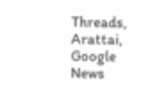Threads, Arattai, Google News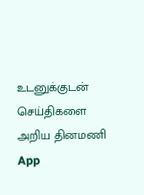உடனுக்குடன் செய்திகளை அறிய தினமணி App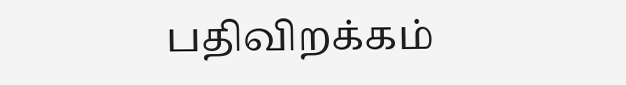பதிவிறக்கம்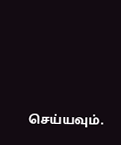செய்யவும்.